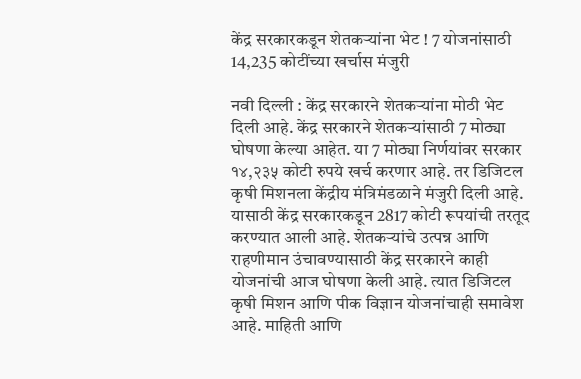केंद्र सरकारकडून शेतकऱ्यांना भेट ! 7 योजनांसाठी 14,235 कोटींच्या खर्चास मंजुरी

नवी दिल्ली : केंद्र सरकारने शेतकऱ्यांना मोठी भेट दिली आहे. केंद्र सरकारने शेतकऱ्यांसाठी 7 मोठ्या घोषणा केल्या आहेत. या 7 मोठ्या निर्णयांवर सरकार १४,२३५ कोटी रुपये खर्च करणार आहे. तर डिजिटल कृषी मिशनला केंद्रीय मंत्रिमंडळाने मंजुरी दिली आहे. यासाठी केंद्र सरकारकडून 2817 कोटी रूपयांची तरतूद करण्यात आली आहे. शेतकऱ्यांचे उत्पन्न आणि राहणीमान उंचावण्यासाठी केंद्र सरकारने काही योजनांची आज घोषणा केली आहे. त्यात डिजिटल कृषी मिशन आणि पीक विज्ञान योजनांचाही समावेश आहे. माहिती आणि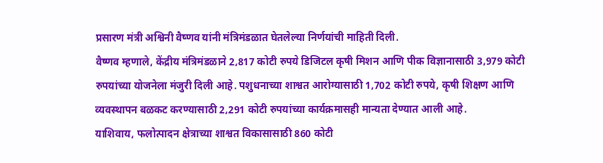प्रसारण मंत्री अश्विनी वैष्णव यांनी मंत्रिमंडळात घेतलेल्या निर्णयांची माहिती दिली.
वैष्णव म्हणाले, केंद्रीय मंत्रिमंडळाने 2,817 कोटी रुपये डिजिटल कृषी मिशन आणि पीक विज्ञानासाठी 3,979 कोटी रुपयांच्या योजनेला मंजुरी दिली आहे. पशुधनाच्या शाश्वत आरोग्यासाठी 1,702 कोटी रुपये, कृषी शिक्षण आणि व्यवस्थापन बळकट करण्यासाठी 2,291 कोटी रुपयांच्या कार्यक्रमासही मान्यता देण्यात आली आहे.
याशिवाय, फलोत्पादन क्षेत्राच्या शाश्वत विकासासाठी 860 कोटी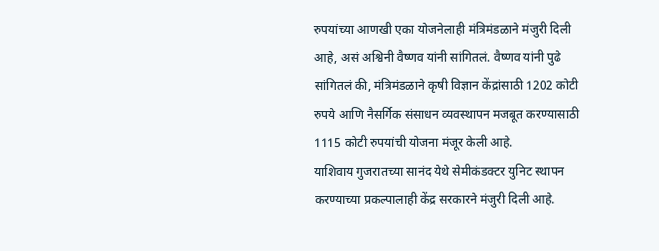रुपयांच्या आणखी एका योजनेलाही मंत्रिमंडळाने मंजुरी दिली आहे, असं अश्विनी वैष्णव यांनी सांगितलं. वैष्णव यांनी पुढे सांगितलं की, मंत्रिमंडळाने कृषी विज्ञान केंद्रांसाठी 1202 कोटी रुपये आणि नैसर्गिक संसाधन व्यवस्थापन मजबूत करण्यासाठी 1115 कोटी रुपयांची योजना मंजूर केली आहे.
याशिवाय गुजरातच्या सानंद येथे सेमीकंडक्टर युनिट स्थापन करण्याच्या प्रकल्पालाही केंद्र सरकारने मंजुरी दिली आहे.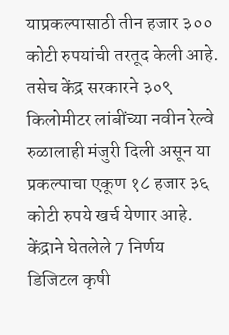याप्रकल्पासाठी तीन हजार ३०० कोटी रुपयांची तरतूद केली आहे. तसेच केंद्र सरकारने ३०९ किलोमीटर लांबींच्या नवीन रेल्वे रुळालाही मंजुरी दिली असून या प्रकल्पाचा एकूण १८ हजार ३६ कोटी रुपये खर्च येणार आहे.
केंद्राने घेतलेले 7 निर्णय
डिजिटल कृषी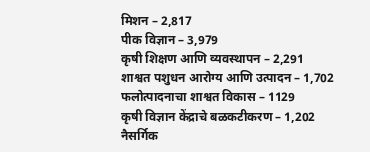मिशन – 2,817
पीक विज्ञान – 3,979
कृषी शिक्षण आणि व्यवस्थापन – 2,291
शाश्वत पशुधन आरोग्य आणि उत्पादन – 1,702
फलोत्पादनाचा शाश्वत विकास – 1129
कृषी विज्ञान केंद्राचे बळकटीकरण – 1,202
नैसर्गिक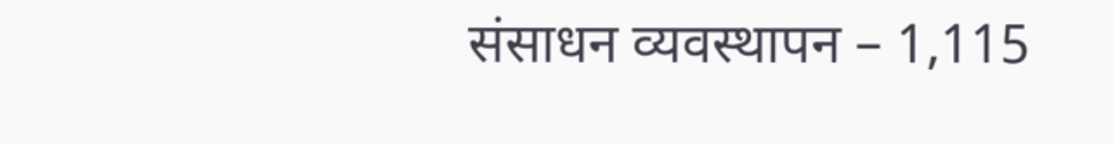संसाधन व्यवस्थापन – 1,115